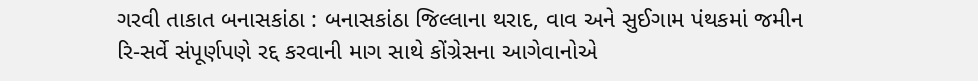ગરવી તાકાત બનાસકાંઠા : બનાસકાંઠા જિલ્લાના થરાદ, વાવ અને સુઈગામ પંથકમાં જમીન રિ-સર્વે સંપૂર્ણપણે રદ્દ કરવાની માગ સાથે કોંગ્રેસના આગેવાનોએ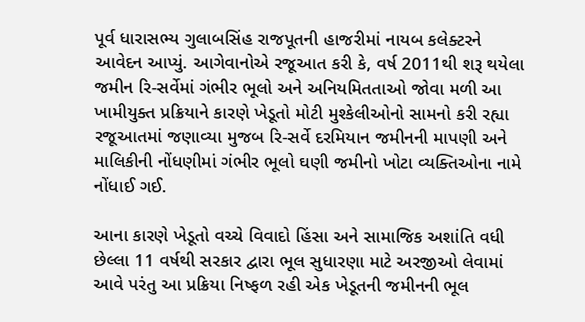પૂર્વ ધારાસભ્ય ગુલાબસિંહ રાજપૂતની હાજરીમાં નાયબ કલેક્ટરને આવેદન આપ્યું. આગેવાનોએ રજૂઆત કરી કે, વર્ષ 2011થી શરૂ થયેલા જમીન રિ-સર્વેમાં ગંભીર ભૂલો અને અનિયમિતતાઓ જોવા મળી આ ખામીયુક્ત પ્રક્રિયાને કારણે ખેડૂતો મોટી મુશ્કેલીઓનો સામનો કરી રહ્યા રજૂઆતમાં જણાવ્યા મુજબ રિ-સર્વે દરમિયાન જમીનની માપણી અને માલિકીની નોંધણીમાં ગંભીર ભૂલો ઘણી જમીનો ખોટા વ્યક્તિઓના નામે નોંધાઈ ગઈ.

આના કારણે ખેડૂતો વચ્ચે વિવાદો હિંસા અને સામાજિક અશાંતિ વધી છેલ્લા 11 વર્ષથી સરકાર દ્વારા ભૂલ સુધારણા માટે અરજીઓ લેવામાં આવે પરંતુ આ પ્રક્રિયા નિષ્ફળ રહી એક ખેડૂતની જમીનની ભૂલ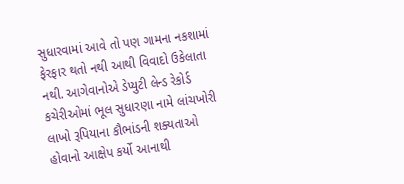સુધારવામાં આવે તો પણ ગામના નકશામાં ફેરફાર થતો નથી આથી વિવાદો ઉકેલાતા નથી. આગેવાનોએ ડેપ્યુટી લેન્ડ રેકોર્ડ કચેરીઓમાં ભૂલ સુધારણા નામે લાંચખોરી લાખો રૂપિયાના કૌભાંડની શક્યતાઓ હોવાનો આક્ષેપ કર્યો આનાથી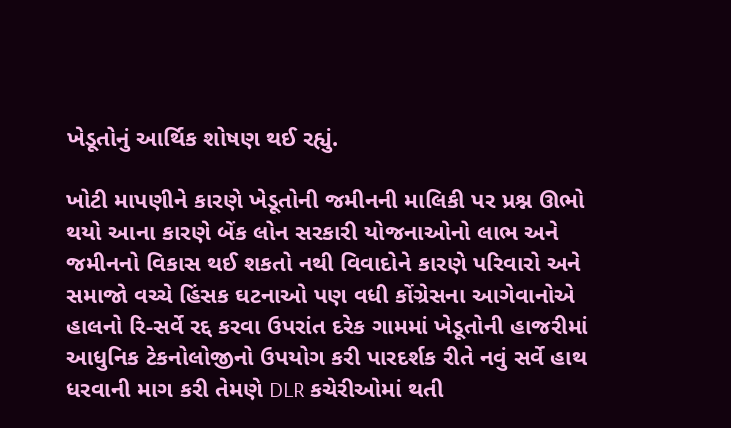ખેડૂતોનું આર્થિક શોષણ થઈ રહ્યું.

ખોટી માપણીને કારણે ખેડૂતોની જમીનની માલિકી પર પ્રશ્ન ઊભો થયો આના કારણે બેંક લોન સરકારી યોજનાઓનો લાભ અને જમીનનો વિકાસ થઈ શકતો નથી વિવાદોને કારણે પરિવારો અને સમાજો વચ્ચે હિંસક ઘટનાઓ પણ વધી કોંગ્રેસના આગેવાનોએ હાલનો રિ-સર્વે રદ્દ કરવા ઉપરાંત દરેક ગામમાં ખેડૂતોની હાજરીમાં આધુનિક ટેકનોલોજીનો ઉપયોગ કરી પારદર્શક રીતે નવું સર્વે હાથ ધરવાની માગ કરી તેમણે DLR કચેરીઓમાં થતી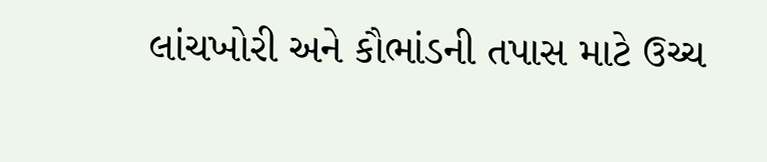લાંચખોરી અને કૌભાંડની તપાસ માટે ઉચ્ચ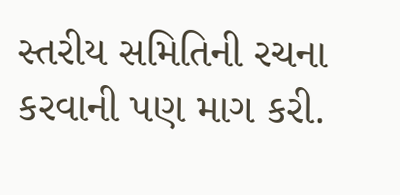સ્તરીય સમિતિની રચના કરવાની પણ માગ કરી.